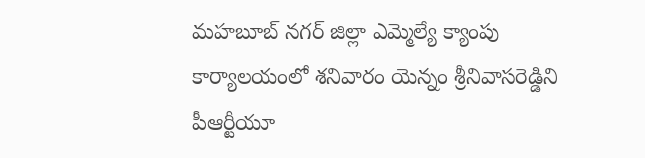మహబూబ్ నగర్ జిల్లా ఎమ్మెల్యే క్యాంపు కార్యాలయంలో శనివారం యెన్నం శ్రీనివాసరెడ్డిని పీఆర్టీయూ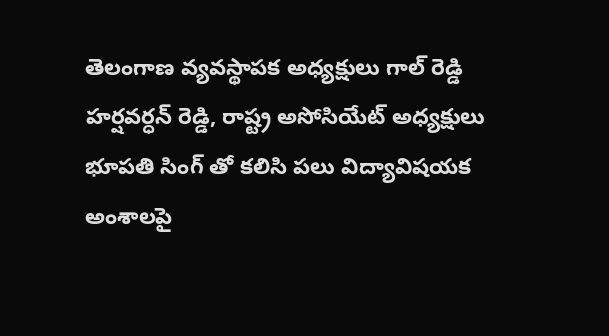తెలంగాణ వ్యవస్థాపక అధ్యక్షులు గాల్ రెడ్డి హర్షవర్ధన్ రెడ్డి, రాష్ట్ర అసోసియేట్ అధ్యక్షులు భూపతి సింగ్ తో కలిసి పలు విద్యావిషయక అంశాలపై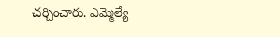చర్చించారు. ఎమ్మెల్యే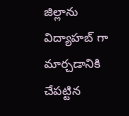జిల్లాను విద్యాహబ్ గా మార్చడానికి చేపట్టిన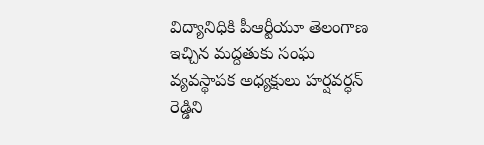విద్యానిధికి పీఆర్టీయూ తెలంగాణ ఇచ్చిన మద్దతుకు సంఘ వ్యవస్థాపక అధ్యక్షులు హర్షవర్ధన్ రెడ్డిని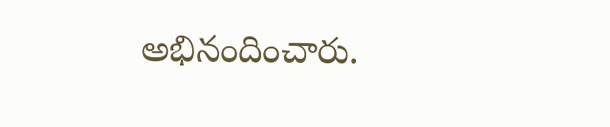అభినందించారు.